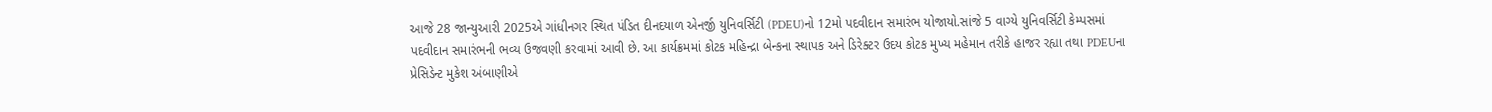આજે 28 જાન્યુઆરી 2025એ ગાંધીનગર સ્થિત પંડિત દીનદયાળ એનર્જી યુનિવર્સિટી (PDEU)નો 12મો પદવીદાન સમારંભ યોજાયો.સાંજે 5 વાગ્યે યુનિવર્સિટી કેમ્પસમાં પદવીદાન સમારંભની ભવ્ય ઉજવણી કરવામાં આવી છે. આ કાર્યક્રમમાં કોટક મહિન્દ્રા બેન્કના સ્થાપક અને ડિરેક્ટર ઉદય કોટક મુખ્ય મહેમાન તરીકે હાજર રહ્યા તથા PDEUના પ્રેસિડેન્ટ મુકેશ અંબાણીએ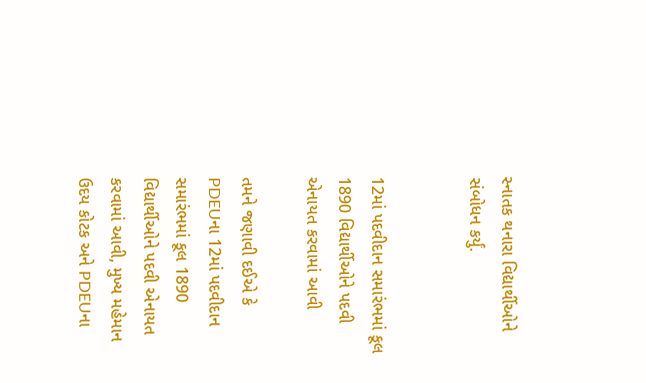સ્નાતક થનારા વિદ્યાર્થીઓને સંબોધન કર્યું.


12માં પદવીદાન સમારંભમાં કૂલ 1890 વિદ્યાર્થીઓને પદવી એનાયત કરવામાં આવી

તમને જણાવી દઈએ કે PDEUના 12માં પદવીદાન સમારંભમાં કૂલ 1890 વિદ્યાર્થીઓને પદવી એનાયત કરવામાં આવી, મુખ્ય મહેમાન ઉદય કોટક અને PDEUના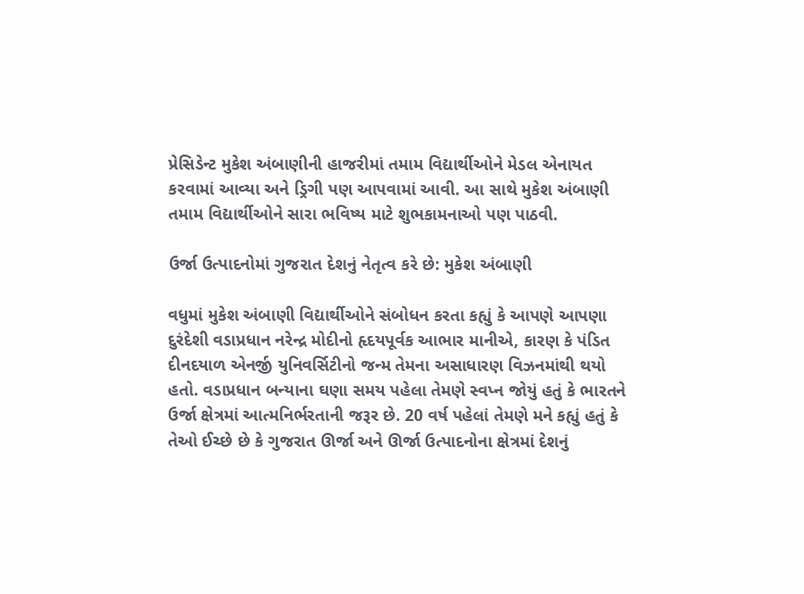પ્રેસિડેન્ટ મુકેશ અંબાણીની હાજરીમાં તમામ વિદ્યાર્થીઓને મેડલ એનાયત કરવામાં આવ્યા અને ડ્રિગી પણ આપવામાં આવી. આ સાથે મુકેશ અંબાણી તમામ વિદ્યાર્થીઓને સારા ભવિષ્ય માટે શુભકામનાઓ પણ પાઠવી.

ઉર્જા ઉત્પાદનોમાં ગુજરાત દેશનું નેતૃત્વ કરે છે: મુકેશ અંબાણી

વધુમાં મુકેશ અંબાણી વિદ્યાર્થીઓને સંબોધન કરતા કહ્યું કે આપણે આપણા દુરંદેશી વડાપ્રધાન નરેન્દ્ર મોદીનો હૃદયપૂર્વક આભાર માનીએ, કારણ કે પંડિત દીનદયાળ એનર્જી યુનિવર્સિટીનો જન્મ તેમના અસાધારણ વિઝનમાંથી થયો હતો. વડાપ્રધાન બન્યાના ઘણા સમય પહેલા તેમણે સ્વપ્ન જોયું હતું કે ભારતને ઉર્જા ક્ષેત્રમાં આત્મનિર્ભરતાની જરૂર છે. 20 વર્ષ પહેલાં તેમણે મને કહ્યું હતું કે તેઓ ઈચ્છે છે કે ગુજરાત ઊર્જા અને ઊર્જા ઉત્પાદનોના ક્ષેત્રમાં દેશનું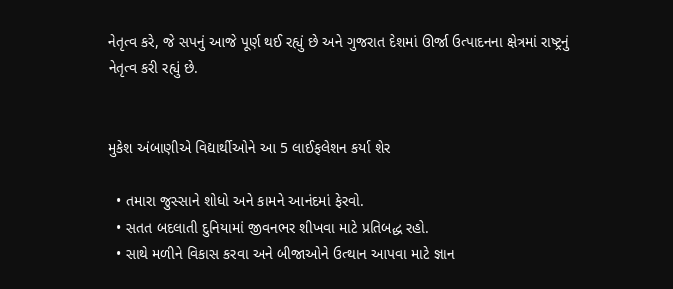નેતૃત્વ કરે, જે સપનું આજે પૂર્ણ થઈ રહ્યું છે અને ગુજરાત દેશમાં ઊર્જા ઉત્પાદનના ક્ષેત્રમાં રાષ્ટ્રનું નેતૃત્વ કરી રહ્યું છે.


મુકેશ અંબાણીએ વિદ્યાર્થીઓને આ 5 લાઈફલેશન કર્યા શેર

  • તમારા જુસ્સાને શોધો અને કામને આનંદમાં ફેરવો.
  • સતત બદલાતી દુનિયામાં જીવનભર શીખવા માટે પ્રતિબદ્ધ રહો.
  • સાથે મળીને વિકાસ કરવા અને બીજાઓને ઉત્થાન આપવા માટે જ્ઞાન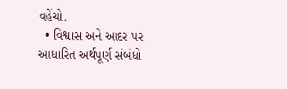વહેંચો.
  • વિશ્વાસ અને આદર પર આધારિત અર્થપૂર્ણ સંબંધો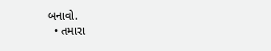બનાવો.
  • તમારા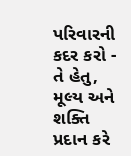પરિવારની કદર કરો - તે હેતુ, મૂલ્ય અને શક્તિ પ્રદાન કરે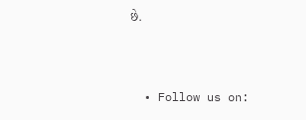છે.



  • Follow us on: